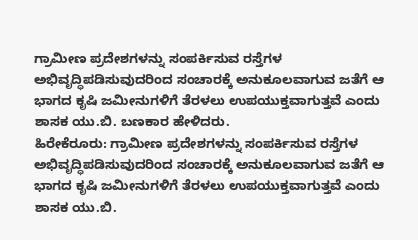ಗ್ರಾಮೀಣ ಪ್ರದೇಶಗಳನ್ನು ಸಂಪರ್ಕಿಸುವ ರಸ್ತೆಗಳ ಅಭಿವೃದ್ಧಿಪಡಿಸುವುದರಿಂದ ಸಂಚಾರಕ್ಕೆ ಅನುಕೂಲವಾಗುವ ಜತೆಗೆ ಆ ಭಾಗದ ಕೃಷಿ ಜಮೀನುಗಳಿಗೆ ತೆರಳಲು ಉಪಯುಕ್ತವಾಗುತ್ತವೆ ಎಂದು ಶಾಸಕ ಯು.ಬಿ. ಬಣಕಾರ ಹೇಳಿದರು.
ಹಿರೇಕೆರೂರು: ಗ್ರಾಮೀಣ ಪ್ರದೇಶಗಳನ್ನು ಸಂಪರ್ಕಿಸುವ ರಸ್ತೆಗಳ ಅಭಿವೃದ್ಧಿಪಡಿಸುವುದರಿಂದ ಸಂಚಾರಕ್ಕೆ ಅನುಕೂಲವಾಗುವ ಜತೆಗೆ ಆ ಭಾಗದ ಕೃಷಿ ಜಮೀನುಗಳಿಗೆ ತೆರಳಲು ಉಪಯುಕ್ತವಾಗುತ್ತವೆ ಎಂದು ಶಾಸಕ ಯು.ಬಿ.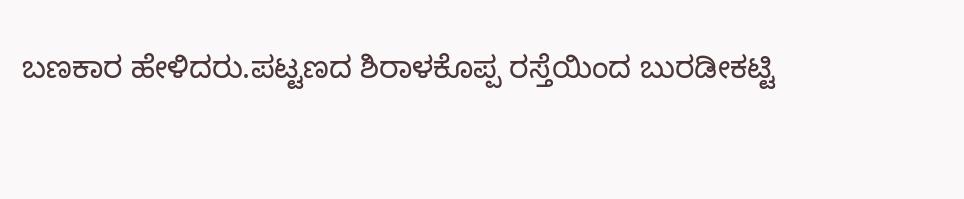ಬಣಕಾರ ಹೇಳಿದರು.ಪಟ್ಟಣದ ಶಿರಾಳಕೊಪ್ಪ ರಸ್ತೆಯಿಂದ ಬುರಡೀಕಟ್ಟಿ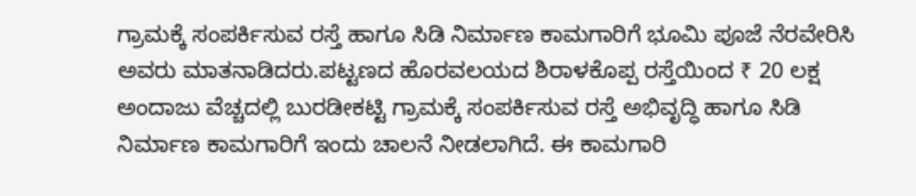ಗ್ರಾಮಕ್ಕೆ ಸಂಪರ್ಕಿಸುವ ರಸ್ತೆ ಹಾಗೂ ಸಿಡಿ ನಿರ್ಮಾಣ ಕಾಮಗಾರಿಗೆ ಭೂಮಿ ಪೂಜೆ ನೆರವೇರಿಸಿ ಅವರು ಮಾತನಾಡಿದರು.ಪಟ್ಟಣದ ಹೊರವಲಯದ ಶಿರಾಳಕೊಪ್ಪ ರಸ್ತೆಯಿಂದ ₹ 20 ಲಕ್ಷ ಅಂದಾಜು ವೆಚ್ಚದಲ್ಲಿ ಬುರಡೀಕಟ್ಟಿ ಗ್ರಾಮಕ್ಕೆ ಸಂಪರ್ಕಿಸುವ ರಸ್ತೆ ಅಭಿವೃದ್ಧಿ ಹಾಗೂ ಸಿಡಿ ನಿರ್ಮಾಣ ಕಾಮಗಾರಿಗೆ ಇಂದು ಚಾಲನೆ ನೀಡಲಾಗಿದೆ. ಈ ಕಾಮಗಾರಿ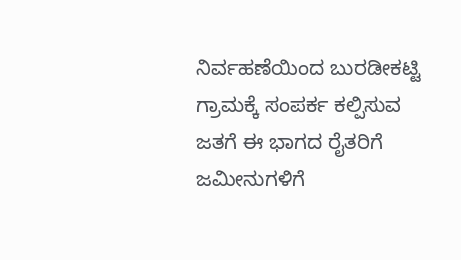ನಿರ್ವಹಣೆಯಿಂದ ಬುರಡೀಕಟ್ಟಿ ಗ್ರಾಮಕ್ಕೆ ಸಂಪರ್ಕ ಕಲ್ಪಿಸುವ ಜತಗೆ ಈ ಭಾಗದ ರೈತರಿಗೆ ಜಮೀನುಗಳಿಗೆ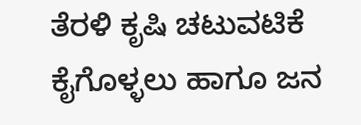ತೆರಳಿ ಕೃಷಿ ಚಟುವಟಿಕೆ ಕೈಗೊಳ್ಳಲು ಹಾಗೂ ಜನ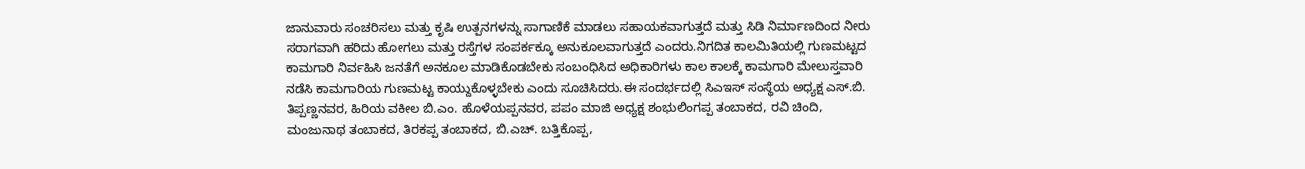ಜಾನುವಾರು ಸಂಚರಿಸಲು ಮತ್ತು ಕೃಷಿ ಉತ್ಪನಗಳನ್ನು ಸಾಗಾಣಿಕೆ ಮಾಡಲು ಸಹಾಯಕವಾಗುತ್ತದೆ ಮತ್ತು ಸಿಡಿ ನಿರ್ಮಾಣದಿಂದ ನೀರು ಸರಾಗವಾಗಿ ಹರಿದು ಹೋಗಲು ಮತ್ತು ರಸ್ತೆಗಳ ಸಂಪರ್ಕಕ್ಕೂ ಅನುಕೂಲವಾಗುತ್ತದೆ ಎಂದರು.ನಿಗದಿತ ಕಾಲಮಿತಿಯಲ್ಲಿ ಗುಣಮಟ್ಟದ ಕಾಮಗಾರಿ ನಿರ್ವಹಿಸಿ ಜನತೆಗೆ ಅನಕೂಲ ಮಾಡಿಕೊಡಬೇಕು ಸಂಬಂಧಿಸಿದ ಅಧಿಕಾರಿಗಳು ಕಾಲ ಕಾಲಕ್ಕೆ ಕಾಮಗಾರಿ ಮೇಲುಸ್ತವಾರಿ ನಡೆಸಿ ಕಾಮಗಾರಿಯ ಗುಣಮಟ್ಟ ಕಾಯ್ದುಕೊಳ್ಳಬೇಕು ಎಂದು ಸೂಚಿಸಿದರು.ಈ ಸಂದರ್ಭದಲ್ಲಿ ಸಿಎಇಸ್ ಸಂಸ್ಥೆಯ ಅಧ್ಯಕ್ಷ ಎಸ್.ಬಿ. ತಿಪ್ಪಣ್ಣನವರ, ಹಿರಿಯ ವಕೀಲ ಬಿ.ಎಂ. ಹೊಳೆಯಪ್ಪನವರ, ಪಪಂ ಮಾಜಿ ಅಧ್ಯಕ್ಷ ಶಂಭುಲಿಂಗಪ್ಪ ತಂಬಾಕದ, ರವಿ ಚಿಂದಿ, ಮಂಜುನಾಥ ತಂಬಾಕದ, ತಿರಕಪ್ಪ ತಂಬಾಕದ, ಬಿ.ಎಚ್. ಬತ್ತಿಕೊಪ್ಪ,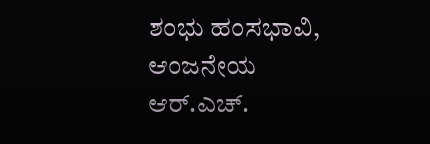ಶಂಭು ಹಂಸಭಾವಿ, ಆಂಜನೇಯ ಆರ್.ಎಚ್.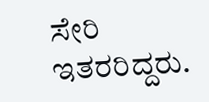ಸೇರಿ ಇತರರಿದ್ದರು.